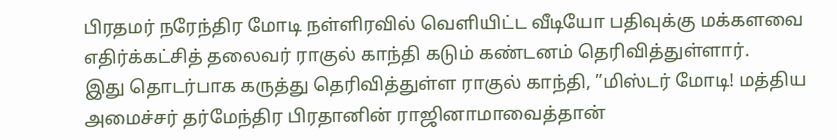பிரதமர் நரேந்திர மோடி நள்ளிரவில் வெளியிட்ட வீடியோ பதிவுக்கு மக்களவை எதிர்க்கட்சித் தலைவர் ராகுல் காந்தி கடும் கண்டனம் தெரிவித்துள்ளார்.
இது தொடர்பாக கருத்து தெரிவித்துள்ள ராகுல் காந்தி, ”மிஸ்டர் மோடி! மத்திய அமைச்சர் தர்மேந்திர பிரதானின் ராஜினாமாவைத்தான்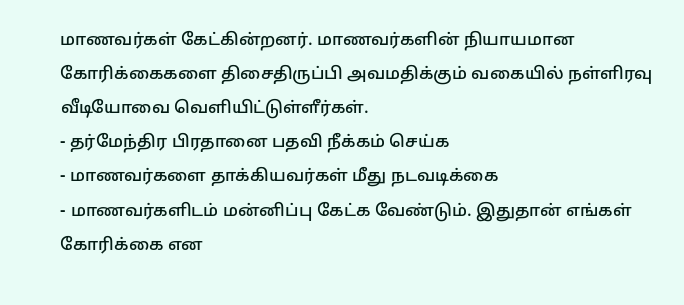மாணவர்கள் கேட்கின்றனர். மாணவர்களின் நியாயமான கோரிக்கைகளை திசைதிருப்பி அவமதிக்கும் வகையில் நள்ளிரவு வீடியோவை வெளியிட்டுள்ளீர்கள்.
- தர்மேந்திர பிரதானை பதவி நீக்கம் செய்க
- மாணவர்களை தாக்கியவர்கள் மீது நடவடிக்கை
- மாணவர்களிடம் மன்னிப்பு கேட்க வேண்டும். இதுதான் எங்கள் கோரிக்கை என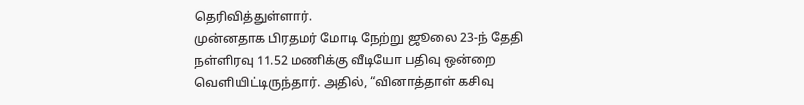தெரிவித்துள்ளார்.
முன்னதாக பிரதமர் மோடி நேற்று ஜூலை 23-ந் தேதி நள்ளிரவு 11.52 மணிக்கு வீடியோ பதிவு ஒன்றை வெளியிட்டிருந்தார். அதில், “வினாத்தாள் கசிவு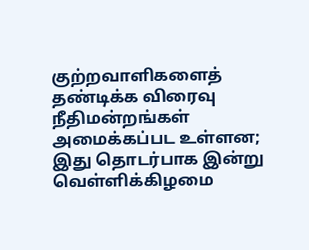குற்றவாளிகளைத் தண்டிக்க விரைவு நீதிமன்றங்கள் அமைக்கப்பட உள்ளன; இது தொடர்பாக இன்று வெள்ளிக்கிழமை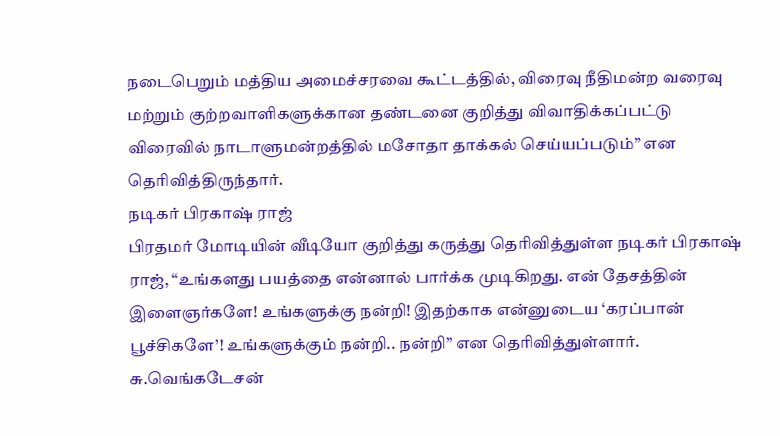நடைபெறும் மத்திய அமைச்சரவை கூட்டத்தில், விரைவு நீதிமன்ற வரைவு மற்றும் குற்றவாளிகளுக்கான தண்டனை குறித்து விவாதிக்கப்பட்டு விரைவில் நாடாளுமன்றத்தில் மசோதா தாக்கல் செய்யப்படும்” என தெரிவித்திருந்தார்.
நடிகர் பிரகாஷ் ராஜ்
பிரதமர் மோடியின் வீடியோ குறித்து கருத்து தெரிவித்துள்ள நடிகர் பிரகாஷ் ராஜ், “உங்களது பயத்தை என்னால் பார்க்க முடிகிறது. என் தேசத்தின் இளைஞர்களே! உங்களுக்கு நன்றி! இதற்காக என்னுடைய ‘கரப்பான் பூச்சிகளே’! உங்களுக்கும் நன்றி.. நன்றி” என தெரிவித்துள்ளார்.
சு.வெங்கடேசன்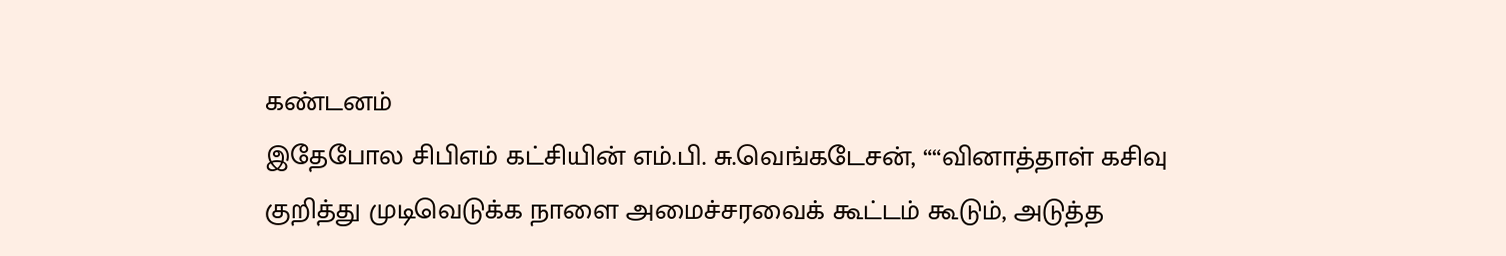கண்டனம்
இதேபோல சிபிஎம் கட்சியின் எம்.பி. சு.வெங்கடேசன், ““வினாத்தாள் கசிவு குறித்து முடிவெடுக்க நாளை அமைச்சரவைக் கூட்டம் கூடும், அடுத்த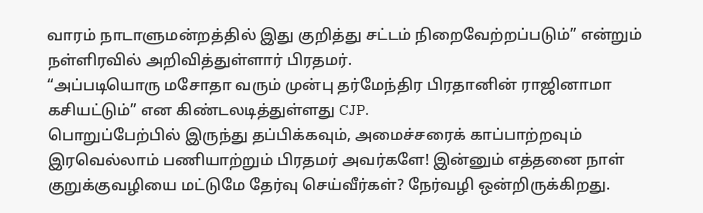வாரம் நாடாளுமன்றத்தில் இது குறித்து சட்டம் நிறைவேற்றப்படும்” என்றும் நள்ளிரவில் அறிவித்துள்ளார் பிரதமர்.
“அப்படியொரு மசோதா வரும் முன்பு தர்மேந்திர பிரதானின் ராஜினாமா கசியட்டும்” என கிண்டலடித்துள்ளது CJP.
பொறுப்பேற்பில் இருந்து தப்பிக்கவும், அமைச்சரைக் காப்பாற்றவும் இரவெல்லாம் பணியாற்றும் பிரதமர் அவர்களே! இன்னும் எத்தனை நாள் குறுக்குவழியை மட்டுமே தேர்வு செய்வீர்கள்? நேர்வழி ஒன்றிருக்கிறது.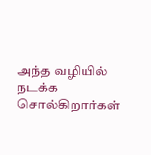அந்த வழியில் நடக்க சொல்கிறார்கள்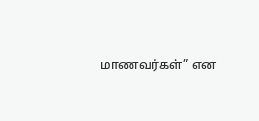மாணவர்கள்” என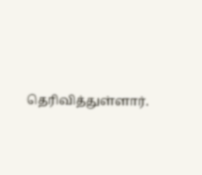தெரிவித்துள்ளார்.